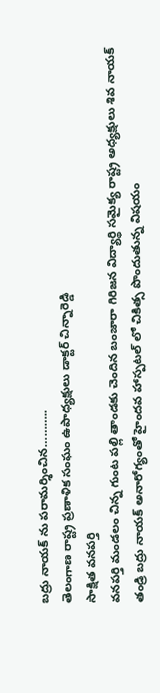బద్రు నాయక్ ను పరామర్శించిన………..
తెలంగాణ రాష్ట్ర ప్రణాళిక సంఘం ఉపాధ్యక్షులు డాక్టర్ చిన్నారెడ్డి
సాక్షిత వనపర్తి
వనపర్తి మండలం చిన్న గుంట పల్లి తాండకు చెందిన బంజారా గిరిజన విద్యార్థి సమైక్య రాష్ట్ర అధ్యక్షులు శివ నాయక్ తండ్రి బద్రు నాయక్ అనారోగ్యంతో హైందవ హాస్పటల్ లో చికిత్స పొందుతున్న విషయం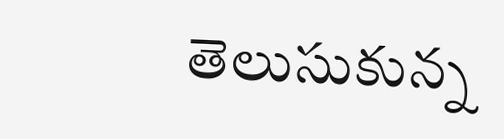తెలుసుకున్న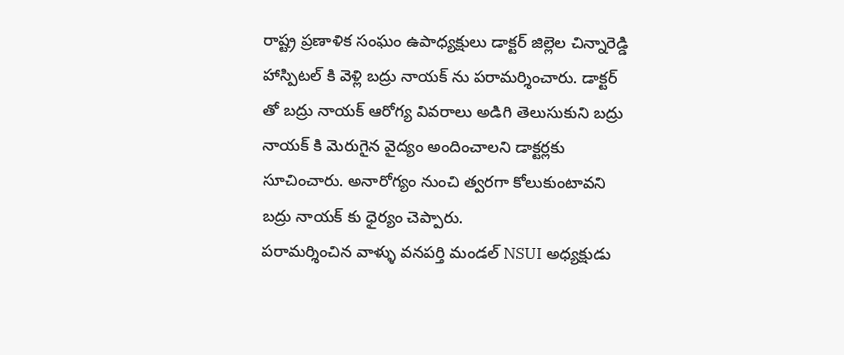రాష్ట్ర ప్రణాళిక సంఘం ఉపాధ్యక్షులు డాక్టర్ జిల్లెల చిన్నారెడ్డి హాస్పిటల్ కి వెళ్లి బద్రు నాయక్ ను పరామర్శించారు. డాక్టర్ తో బద్రు నాయక్ ఆరోగ్య వివరాలు అడిగి తెలుసుకుని బద్రు నాయక్ కి మెరుగైన వైద్యం అందించాలని డాక్టర్లకు సూచించారు. అనారోగ్యం నుంచి త్వరగా కోలుకుంటావని బద్రు నాయక్ కు ధైర్యం చెప్పారు.
పరామర్శించిన వాళ్ళు వనపర్తి మండల్ NSUI అధ్యక్షుడు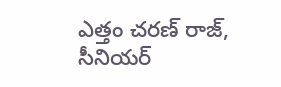ఎత్తం చరణ్ రాజ్, సీనియర్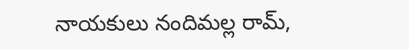నాయకులు నందిమల్ల రామ్,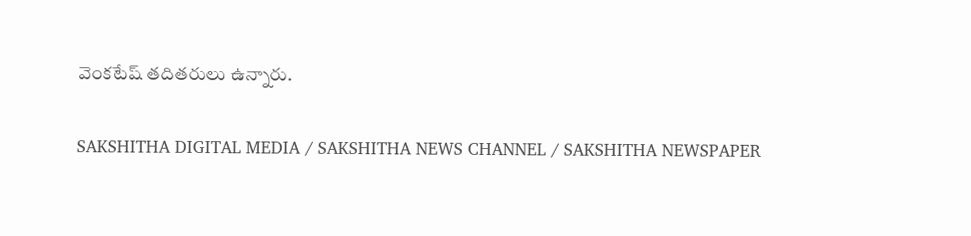వెంకటేష్ తదితరులు ఉన్నారు.

SAKSHITHA DIGITAL MEDIA / SAKSHITHA NEWS CHANNEL / SAKSHITHA NEWSPAPER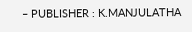– PUBLISHER : K.MANJULATHA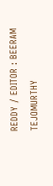REDDY / EDITOR : BEERAM TEJOMURTHY